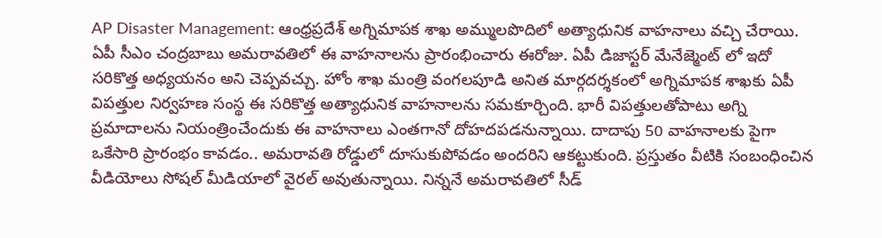AP Disaster Management: ఆంధ్రప్రదేశ్ అగ్నిమాపక శాఖ అమ్ములపొదిలో అత్యాధునిక వాహనాలు వచ్చి చేరాయి. ఏపీ సీఎం చంద్రబాబు అమరావతిలో ఈ వాహనాలను ప్రారంభించారు ఈరోజు. ఏపీ డిజాస్టర్ మేనేజ్మెంట్ లో ఇదో సరికొత్త అధ్యయనం అని చెప్పవచ్చు. హోం శాఖ మంత్రి వంగలపూడి అనిత మార్గదర్శకంలో అగ్నిమాపక శాఖకు ఏపీ విపత్తుల నిర్వహణ సంస్థ ఈ సరికొత్త అత్యాధునిక వాహనాలను సమకూర్చింది. భారీ విపత్తులతోపాటు అగ్ని ప్రమాదాలను నియంత్రించేందుకు ఈ వాహనాలు ఎంతగానో దోహదపడనున్నాయి. దాదాపు 50 వాహనాలకు పైగా ఒకేసారి ప్రారంభం కావడం.. అమరావతి రోడ్డులో దూసుకుపోవడం అందరిని ఆకట్టుకుంది. ప్రస్తుతం వీటికి సంబంధించిన వీడియోలు సోషల్ మీడియాలో వైరల్ అవుతున్నాయి. నిన్ననే అమరావతిలో సీడ్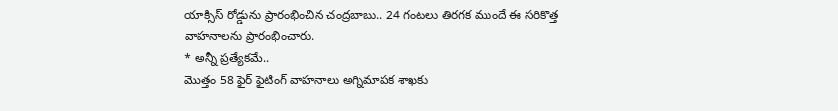యాక్సిస్ రోడ్డును ప్రారంభించిన చంద్రబాబు.. 24 గంటలు తిరగక ముందే ఈ సరికొత్త వాహనాలను ప్రారంభించారు.
* అన్నీ ప్రత్యేకమే..
మొత్తం 58 ఫైర్ ఫైటింగ్ వాహనాలు అగ్నిమాపక శాఖకు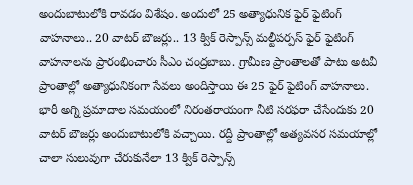అందుబాటులోకి రావడం విశేషం. అందులో 25 అత్యాధునిక ఫైర్ ఫైటింగ్ వాహనాలు.. 20 వాటర్ బౌజర్లు.. 13 క్విక్ రెస్పాన్స్ మల్టీపర్పస్ ఫైర్ ఫైటింగ్ వాహనాలను ప్రారంభించారు సీఎం చంద్రబాబు. గ్రామీణ ప్రాంతాలతో పాటు అటవీ ప్రాంతాల్లో అత్యాధునికంగా సేవలు అందిస్తాయి ఈ 25 ఫైర్ ఫైటింగ్ వాహనాలు. భారీ అగ్ని ప్రమాదాల సమయంలో నిరంతరాయంగా నీటి సరఫరా చేసేందుకు 20 వాటర్ బౌజర్లు అందుబాటులోకి వచ్చాయి. రద్దీ ప్రాంతాల్లో అత్యవసర సమయాల్లో చాలా సులువుగా చేరుకునేలా 13 క్విక్ రెస్పాన్స్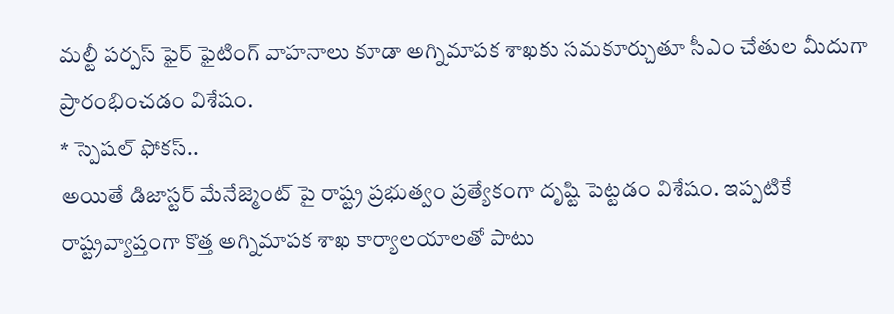మల్టీ పర్పస్ ఫైర్ ఫైటింగ్ వాహనాలు కూడా అగ్నిమాపక శాఖకు సమకూర్చుతూ సీఎం చేతుల మీదుగా ప్రారంభించడం విశేషం.
* స్పెషల్ ఫోకస్..
అయితే డిజాస్టర్ మేనేజ్మెంట్ పై రాష్ట్ర ప్రభుత్వం ప్రత్యేకంగా దృష్టి పెట్టడం విశేషం. ఇప్పటికే రాష్ట్రవ్యాప్తంగా కొత్త అగ్నిమాపక శాఖ కార్యాలయాలతో పాటు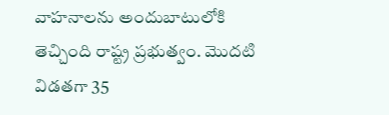వాహనాలను అందుబాటులోకి తెచ్చింది రాష్ట్ర ప్రభుత్వం. మొదటి విడతగా 35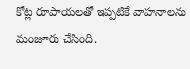కోట్ల రూపాయలతో ఇప్పటికే వాహనాలను మంజూరు చేసింది.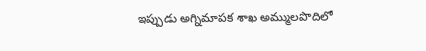ఇప్పుడు అగ్నిమాపక శాఖ అమ్ములపొదిలో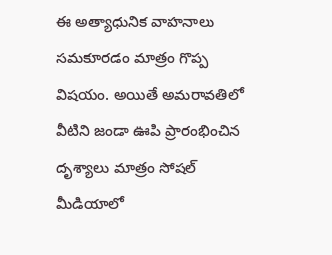ఈ అత్యాధునిక వాహనాలు సమకూరడం మాత్రం గొప్ప విషయం. అయితే అమరావతిలో వీటిని జండా ఊపి ప్రారంభించిన దృశ్యాలు మాత్రం సోషల్ మీడియాలో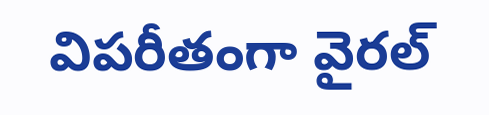విపరీతంగా వైరల్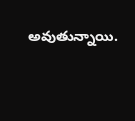అవుతున్నాయి.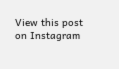View this post on Instagram